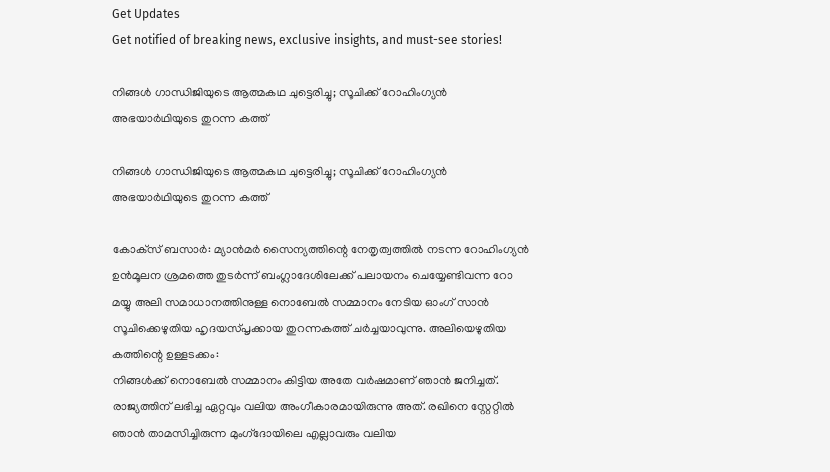Get Updates
Get notified of breaking news, exclusive insights, and must-see stories!

നിങ്ങള്‍ ഗാന്ധിജിയുടെ ആത്മകഥ ചുട്ടെരിച്ചു; സൂചിക്ക് റോഹിംഗ്യന്‍ അഭയാര്‍ഥിയുടെ തുറന്ന കത്ത്

നിങ്ങള്‍ ഗാന്ധിജിയുടെ ആത്മകഥ ചുട്ടെരിച്ചു; സൂചിക്ക് റോഹിംഗ്യന്‍ അഭയാര്‍ഥിയുടെ തുറന്ന കത്ത്

കോക്‌സ് ബസാര്‍: മ്യാന്‍മര്‍ സൈന്യത്തിന്റെ നേതൃത്വത്തില്‍ നടന്ന റോഹിംഗ്യന്‍ ഉന്‍മൂലന ശ്രമത്തെ തുടര്‍ന്ന് ബംഗ്ലാദേശിലേക്ക് പലായനം ചെയ്യേണ്ടിവന്ന റോ മയ്യു അലി സമാധാനത്തിനുള്ള നൊബേല്‍ സമ്മാനം നേടിയ ഓംഗ് സാന്‍ സൂചിക്കെഴുതിയ ഹൃദയസ്പൃക്കായ തുറന്നകത്ത് ചര്‍ച്ചയാവുന്നു. അലിയെഴുതിയ കത്തിന്റെ ഉള്ളടക്കം:
നിങ്ങള്‍ക്ക് നൊബേല്‍ സമ്മാനം കിട്ടിയ അതേ വര്‍ഷമാണ് ഞാന്‍ ജനിച്ചത്. രാജ്യത്തിന് ലഭിച്ച ഏറ്റവും വലിയ അംഗീകാരമായിരുന്നു അത്. രഖിനെ സ്റ്റേറ്റില്‍ ഞാന്‍ താമസിച്ചിരുന്ന മുംഗ്‌ദോയിലെ എല്ലാവരും വലിയ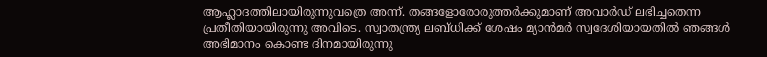ആഹ്ലാദത്തിലായിരുന്നുവത്രെ അന്ന്. തങ്ങളോരോരുത്തര്‍ക്കുമാണ് അവാര്‍ഡ് ലഭിച്ചതെന്ന പ്രതീതിയായിരുന്നു അവിടെ. സ്വാതന്ത്ര്യ ലബ്ധിക്ക് ശേഷം മ്യാന്‍മര്‍ സ്വദേശിയായതില്‍ ഞങ്ങള്‍ അഭിമാനം കൊണ്ട ദിനമായിരുന്നു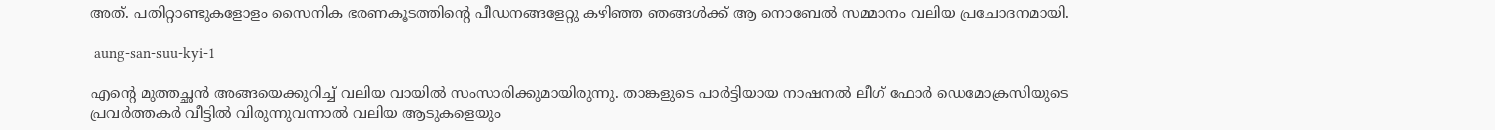അത്. പതിറ്റാണ്ടുകളോളം സൈനിക ഭരണകൂടത്തിന്റെ പീഡനങ്ങളേറ്റു കഴിഞ്ഞ ഞങ്ങള്‍ക്ക് ആ നൊബേല്‍ സമ്മാനം വലിയ പ്രചോദനമായി.

 aung-san-suu-kyi-1

എന്റെ മുത്തച്ഛന്‍ അങ്ങയെക്കുറിച്ച് വലിയ വായില്‍ സംസാരിക്കുമായിരുന്നു. താങ്കളുടെ പാര്‍ട്ടിയായ നാഷനല്‍ ലീഗ് ഫോര്‍ ഡെമോക്രസിയുടെ പ്രവര്‍ത്തകര്‍ വീട്ടില്‍ വിരുന്നുവന്നാല്‍ വലിയ ആടുകളെയും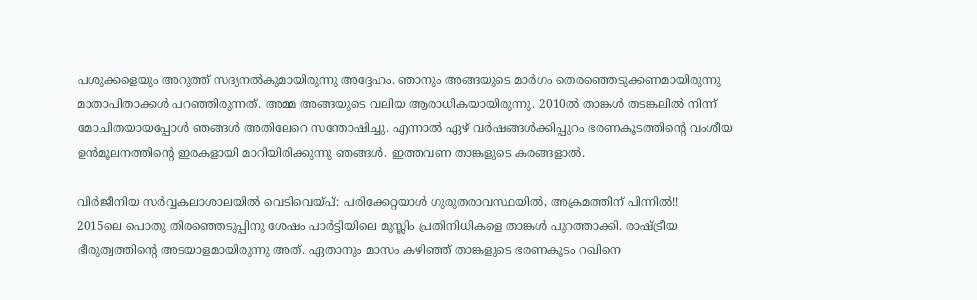പശുക്കളെയും അറുത്ത് സദ്യനല്‍കുമായിരുന്നു അദ്ദേഹം. ഞാനും അങ്ങയുടെ മാര്‍ഗം തെരഞ്ഞെടുക്കണമായിരുന്നു മാതാപിതാക്കള്‍ പറഞ്ഞിരുന്നത്. അമ്മ അങ്ങയുടെ വലിയ ആരാധികയായിരുന്നു. 2010ല്‍ താങ്കള്‍ തടങ്കലില്‍ നിന്ന് മോചിതയായപ്പോള്‍ ഞങ്ങള്‍ അതിലേറെ സന്തോഷിച്ചു. എന്നാല്‍ ഏഴ് വര്‍ഷങ്ങള്‍ക്കിപ്പുറം ഭരണകൂടത്തിന്റെ വംശീയ ഉന്‍മൂലനത്തിന്റെ ഇരകളായി മാറിയിരിക്കുന്നു ഞങ്ങള്‍. ഇത്തവണ താങ്കളുടെ കരങ്ങളാല്‍.

വിര്‍ജീനിയ സര്‍വ്വകലാശാലയില്‍ വെടിവെയ്പ്: പരിക്കേറ്റയാള്‍ ഗുരുതരാവസ്ഥയില്‍, അക്രമത്തിന് പിന്നില്‍!!
2015ലെ പൊതു തിരഞ്ഞെടുപ്പിനു ശേഷം പാര്‍ട്ടിയിലെ മുസ്ലിം പ്രതിനിധികളെ താങ്കള്‍ പുറത്താക്കി. രാഷ്ട്രീയ ഭീരുത്വത്തിന്റെ അടയാളമായിരുന്നു അത്. ഏതാനും മാസം കഴിഞ്ഞ് താങ്കളുടെ ഭരണകൂടം റഖിനെ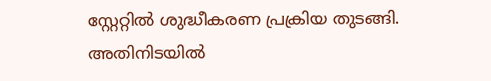സ്റ്റേറ്റില്‍ ശുദ്ധീകരണ പ്രക്രിയ തുടങ്ങി. അതിനിടയില്‍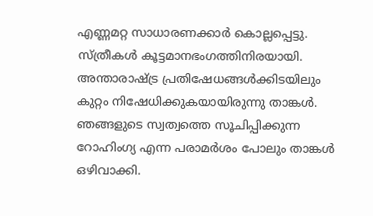എണ്ണമറ്റ സാധാരണക്കാര്‍ കൊല്ലപ്പെട്ടു. സ്ത്രീകള്‍ കൂട്ടമാനഭംഗത്തിനിരയായി. അന്താരാഷ്ട്ര പ്രതിഷേധങ്ങള്‍ക്കിടയിലും കുറ്റം നിഷേധിക്കുകയായിരുന്നു താങ്കള്‍. ഞങ്ങളുടെ സ്വത്വത്തെ സൂചിപ്പിക്കുന്ന റോഹിംഗ്യ എന്ന പരാമര്‍ശം പോലും താങ്കള്‍ ഒഴിവാക്കി.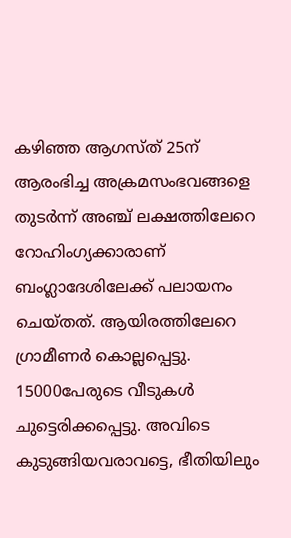കഴിഞ്ഞ ആഗസ്ത് 25ന് ആരംഭിച്ച അക്രമസംഭവങ്ങളെ തുടര്‍ന്ന് അഞ്ച് ലക്ഷത്തിലേറെ റോഹിംഗ്യക്കാരാണ് ബംഗ്ലാദേശിലേക്ക് പലായനം ചെയ്തത്. ആയിരത്തിലേറെ ഗ്രാമീണര്‍ കൊല്ലപ്പെട്ടു. 15000പേരുടെ വീടുകള്‍ ചുട്ടെരിക്കപ്പെട്ടു. അവിടെ കുടുങ്ങിയവരാവട്ടെ, ഭീതിയിലും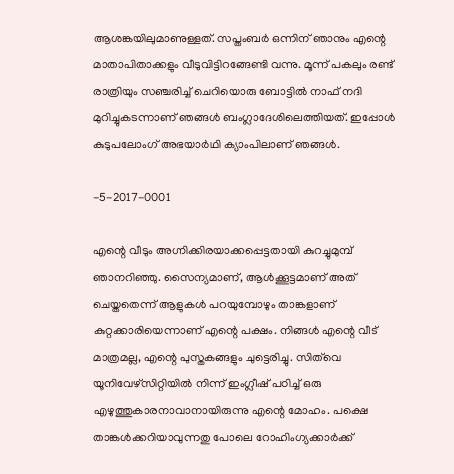ആശങ്കയിലുമാണുള്ളത്. സപ്തംബര്‍ ഒന്നിന് ഞാനും എന്റെ മാതാപിതാക്കളും വീടുവിട്ടിറങ്ങേണ്ടി വന്നു. മൂന്ന് പകലും രണ്ട് രാത്രിയും സഞ്ചരിച്ച് ചെറിയൊരു ബോട്ടില്‍ നാഫ് നദി മുറിച്ചുകടന്നാണ് ഞങ്ങള്‍ ബംഗ്ലാദേശിലെത്തിയത്. ഇപ്പോള്‍ കുടുപലോംഗ് അഭയാര്‍ഥി ക്യാംപിലാണ് ഞങ്ങള്‍.

-5-2017-0001

എന്റെ വീടും അഗ്നിക്കിരയാക്കപ്പെട്ടതായി കുറച്ചുമുമ്പ് ഞാനറിഞ്ഞു. സൈന്യമാണ്, ആള്‍ക്കൂട്ടമാണ് അത് ചെയ്തതെന്ന് ആളുകള്‍ പറയുമ്പോഴും താങ്കളാണ് കുറ്റക്കാരിയെന്നാണ് എന്റെ പക്ഷം. നിങ്ങള്‍ എന്റെ വീട് മാത്രമല്ല, എന്റെ പുസ്തകങ്ങളും ചുട്ടെരിച്ചു. സിത്‌വെ യൂനിവേഴ്‌സിറ്റിയില്‍ നിന്ന് ഇംഗ്ലീഷ് പഠിച്ച് ഒരു എഴുത്തുകാരനാവാനായിരുന്നു എന്റെ മോഹം. പക്ഷെ താങ്കള്‍ക്കറിയാവുന്നതു പോലെ റോഹിംഗ്യക്കാര്‍ക്ക്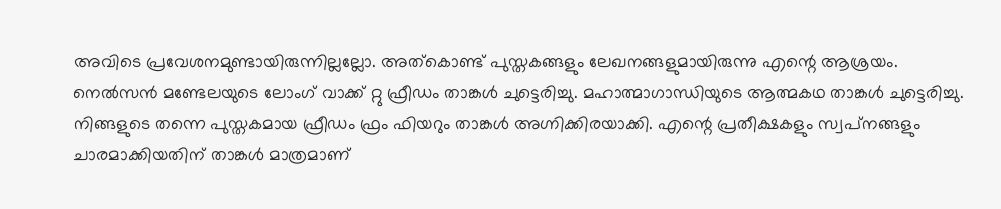അവിടെ പ്രവേശനമുണ്ടായിരുന്നില്ലല്ലോ. അത്‌കൊണ്ട് പുസ്തകങ്ങളും ലേഖനങ്ങളുമായിരുന്നു എന്റെ ആശ്രയം. നെല്‍സന്‍ മണ്ടേലയുടെ ലോംഗ് വാക്ക് റ്റു ഫ്രീഡം താങ്കള്‍ ചുട്ടെരിച്ചു. മഹാത്മാഗാന്ധിയുടെ ആത്മകഥ താങ്കള്‍ ചുട്ടെരിച്ചു. നിങ്ങളുടെ തന്നെ പുസ്തകമായ ഫ്രീഡം ഫ്രം ഫിയറും താങ്കള്‍ അഗ്നിക്കിരയാക്കി. എന്റെ പ്രതീക്ഷകളും സ്വപ്‌നങ്ങളും ചാരമാക്കിയതിന് താങ്കള്‍ മാത്രമാണ്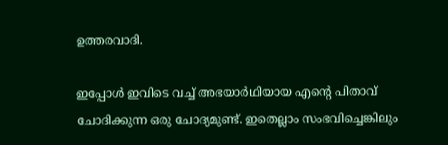ഉത്തരവാദി.

ഇപ്പോള്‍ ഇവിടെ വച്ച് അഭയാര്‍ഥിയായ എന്റെ പിതാവ് ചോദിക്കുന്ന ഒരു ചോദ്യമുണ്ട്. ഇതെല്ലാം സംഭവിച്ചെങ്കിലും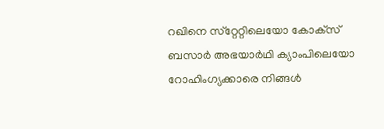റഖിനെ സ്‌റ്റേറ്റിലെയോ കോക്‌സ് ബസാര്‍ അഭയാര്‍ഥി ക്യാംപിലെയോ റോഹിംഗ്യക്കാരെ നിങ്ങള്‍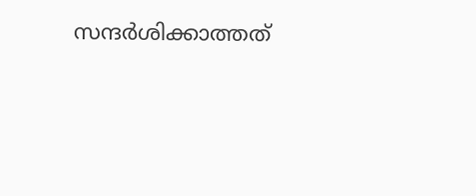സന്ദര്‍ശിക്കാത്തത്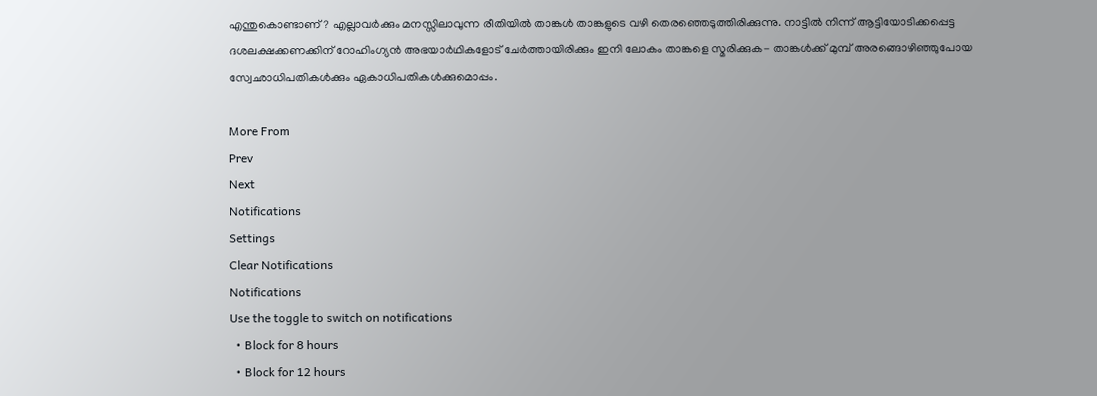എന്തുകൊണ്ടാണ്? എല്ലാവര്‍ക്കും മനസ്സിലാവുന്ന രീതിയില്‍ താങ്കള്‍ താങ്കളുടെ വഴി തെരഞ്ഞെടുത്തിരിക്കുന്നു. നാട്ടില്‍ നിന്ന് ആട്ടിയോടിക്കപ്പെട്ട ദശലക്ഷക്കണക്കിന് റോഹിംഗ്യന്‍ അഭയാര്‍ഥികളോട് ചേര്‍ത്തായിരിക്കും ഇനി ലോകം താങ്കളെ സ്മരിക്കുക- താങ്കള്‍ക്ക് മുമ്പ് അരങ്ങൊഴിഞ്ഞുപോയ സ്വേഛാധിപതികള്‍ക്കും ഏകാധിപതികള്‍ക്കുമൊപ്പം.

More From
Prev
Next
Notifications
Settings
Clear Notifications
Notifications
Use the toggle to switch on notifications
  • Block for 8 hours
  • Block for 12 hours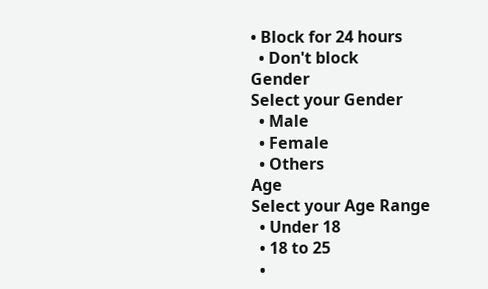• Block for 24 hours
  • Don't block
Gender
Select your Gender
  • Male
  • Female
  • Others
Age
Select your Age Range
  • Under 18
  • 18 to 25
  •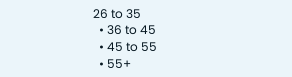26 to 35
  • 36 to 45
  • 45 to 55
  • 55+